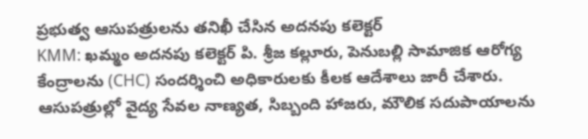ప్రభుత్వ ఆసుపత్రులను తనిఖీ చేసిన అదనపు కలెక్టర్
KMM: ఖమ్మం అదనపు కలెక్టర్ పి. శ్రీజ కల్లూరు, పెనుబల్లి సామాజిక ఆరోగ్య కేంద్రాలను (CHC) సందర్శించి అధికారులకు కీలక ఆదేశాలు జారీ చేశారు. ఆసుపత్రుల్లో వైద్య సేవల నాణ్యత, సిబ్బంది హాజరు, మౌలిక సదుపాయాలను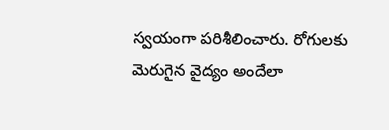స్వయంగా పరిశీలించారు. రోగులకు మెరుగైన వైద్యం అందేలా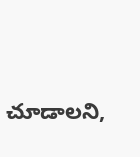చూడాలని,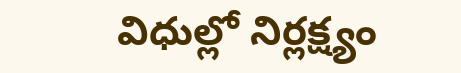విధుల్లో నిర్లక్ష్యం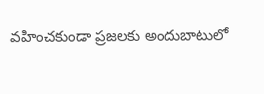వహించకుండా ప్రజలకు అందుబాటులో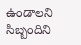ఉండాలని సిబ్బందిని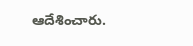ఆదేశించారు.